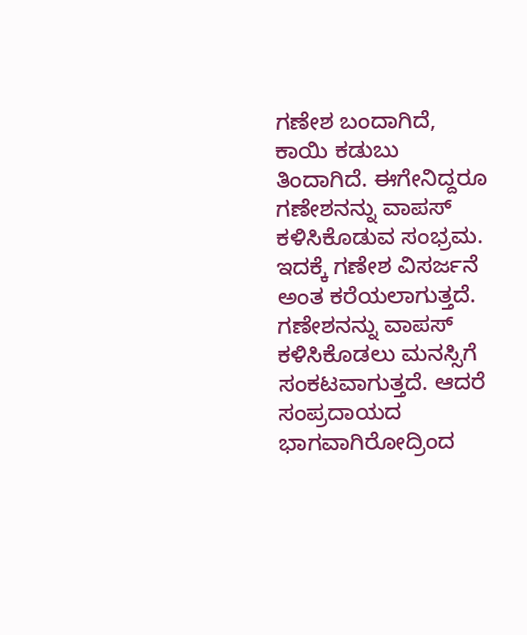ಗಣೇಶ ಬಂದಾಗಿದೆ, ಕಾಯಿ ಕಡುಬು ತಿಂದಾಗಿದೆ. ಈಗೇನಿದ್ದರೂ ಗಣೇಶನನ್ನು ವಾಪಸ್ ಕಳಿಸಿಕೊಡುವ ಸಂಭ್ರಮ. ಇದಕ್ಕೆ ಗಣೇಶ ವಿಸರ್ಜನೆ ಅಂತ ಕರೆಯಲಾಗುತ್ತದೆ. ಗಣೇಶನನ್ನು ವಾಪಸ್ ಕಳಿಸಿಕೊಡಲು ಮನಸ್ಸಿಗೆ ಸಂಕಟವಾಗುತ್ತದೆ. ಆದರೆ ಸಂಪ್ರದಾಯದ ಭಾಗವಾಗಿರೋದ್ರಿಂದ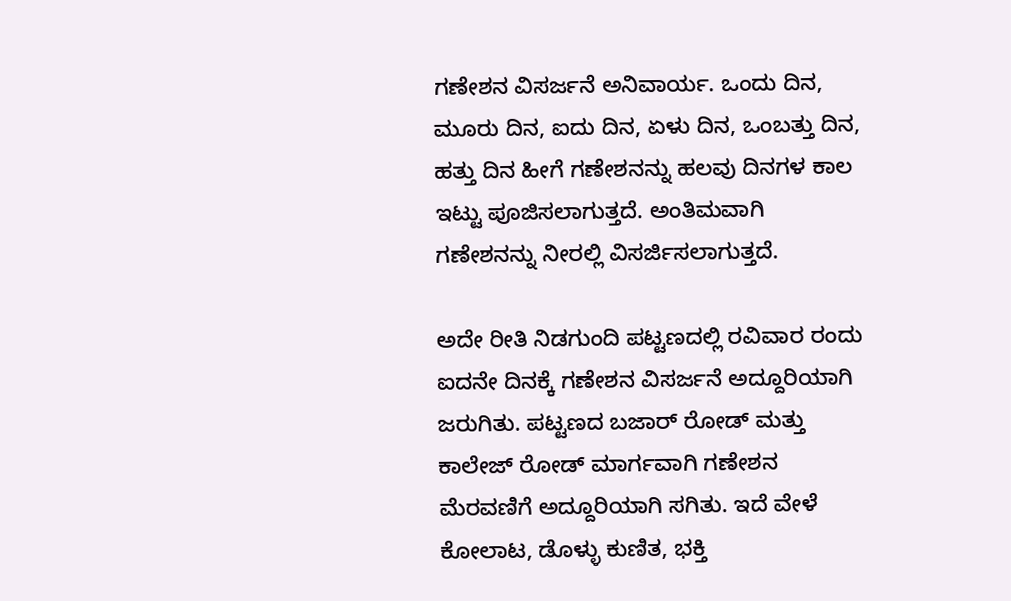ಗಣೇಶನ ವಿಸರ್ಜನೆ ಅನಿವಾರ್ಯ. ಒಂದು ದಿನ, ಮೂರು ದಿನ, ಐದು ದಿನ, ಏಳು ದಿನ, ಒಂಬತ್ತು ದಿನ, ಹತ್ತು ದಿನ ಹೀಗೆ ಗಣೇಶನನ್ನು ಹಲವು ದಿನಗಳ ಕಾಲ ಇಟ್ಟು ಪೂಜಿಸಲಾಗುತ್ತದೆ. ಅಂತಿಮವಾಗಿ ಗಣೇಶನನ್ನು ನೀರಲ್ಲಿ ವಿಸರ್ಜಿಸಲಾಗುತ್ತದೆ.

ಅದೇ ರೀತಿ ನಿಡಗುಂದಿ ಪಟ್ಟಣದಲ್ಲಿ ರವಿವಾರ ರಂದು ಐದನೇ ದಿನಕ್ಕೆ ಗಣೇಶನ ವಿಸರ್ಜನೆ ಅದ್ದೂರಿಯಾಗಿ ಜರುಗಿತು. ಪಟ್ಟಣದ ಬಜಾರ್ ರೋಡ್ ಮತ್ತು ಕಾಲೇಜ್ ರೋಡ್ ಮಾರ್ಗವಾಗಿ ಗಣೇಶನ ಮೆರವಣಿಗೆ ಅದ್ದೂರಿಯಾಗಿ ಸಗಿತು. ಇದೆ ವೇಳೆ ಕೋಲಾಟ, ಡೊಳ್ಳು ಕುಣಿತ, ಭಕ್ತಿ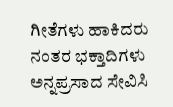ಗೀತೆಗಳು ಹಾಕಿದರು ನಂತರ ಭಕ್ತಾದಿಗಳು ಅನ್ನಪ್ರಸಾದ ಸೇವಿಸಿ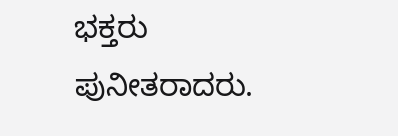ಭಕ್ತರು ಪುನೀತರಾದರು.